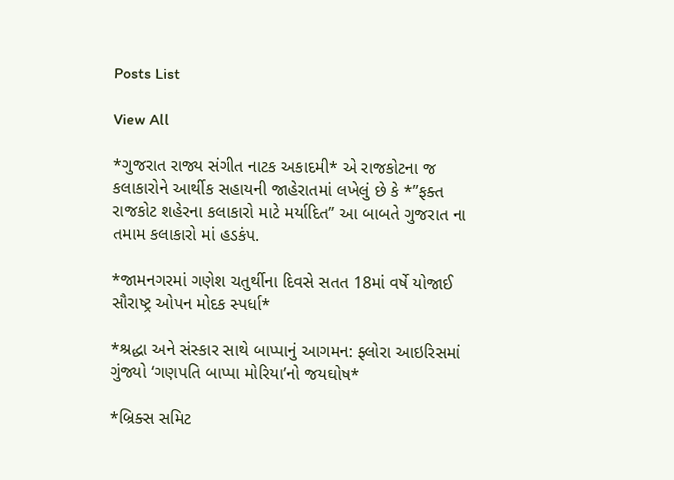Posts List

View All

*ગુજરાત રાજ્ય સંગીત નાટક અકાદમી* એ રાજકોટના જ કલાકારોને આર્થીક સહાયની જાહેરાતમાં લખેલું છે કે *”ફક્ત રાજકોટ શહેરના કલાકારો માટે મર્યાદિત” આ બાબતે ગુજરાત ના તમામ કલાકારો માં હડકંપ.

*જામનગરમાં ગણેશ ચતુર્થીના દિવસે સતત 18માં વર્ષે યોજાઈ સૌરાષ્ટ્ર ઓપન મોદક સ્પર્ધા*

*શ્રદ્ધા અને સંસ્કાર સાથે બાપ્પાનું આગમન: ફ્લોરા આઇરિસમાં ગુંજ્યો ‘ગણપતિ બાપ્પા મોરિયા’નો જયઘોષ*

*બ્રિક્સ સમિટ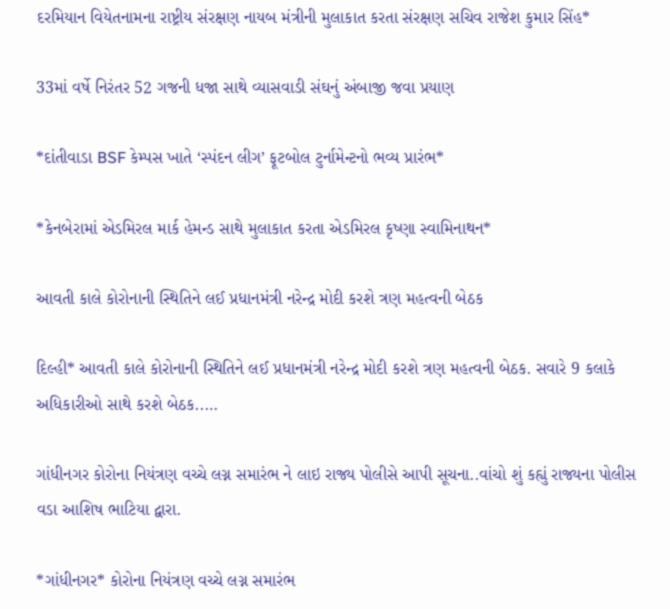દરમિયાન વિયેતનામના રાષ્ટ્રીય સંરક્ષણ નાયબ મંત્રીની મુલાકાત કરતા સંરક્ષણ સચિવ રાજેશ કુમાર સિંહ*

33માં વર્ષે નિરંતર 52 ગજની ધજા સાથે વ્યાસવાડી સંઘનું અંબાજી જવા પ્રયાણ

*દાંતીવાડા BSF કેમ્પસ ખાતે ‘સ્પંદન લીગ’ ફૂટબોલ ટુર્નામેન્ટનો ભવ્ય પ્રારંભ*

*કેનબેરામાં એડમિરલ માર્ક હેમન્ડ સાથે મુલાકાત કરતા એડમિરલ કૃષ્ણા સ્વામિનાથન*

આવતી કાલે કોરોનાની સ્થિતિને લઈ પ્રધાનમંત્રી નરેન્દ્ર મોદી કરશે ત્રણ મહત્વની બેઠક

દિલ્હી* આવતી કાલે કોરોનાની સ્થિતિને લઈ પ્રધાનમંત્રી નરેન્દ્ર મોદી કરશે ત્રણ મહત્વની બેઠક. સવારે 9 કલાકે અધિકારીઓ સાથે કરશે બેઠક..…

ગાંધીનગર કોરોના નિયંત્રણ વચ્ચે લગ્ન સમારંભ ને લાઇ રાજ્ય પોલીસે આપી સૂચના..વાંચો શું કહ્યું રાજ્યના પોલીસ વડા આશિષ ભાટિયા દ્વારા.

*ગાંધીનગર* કોરોના નિયંત્રણ વચ્ચે લગ્ન સમારંભ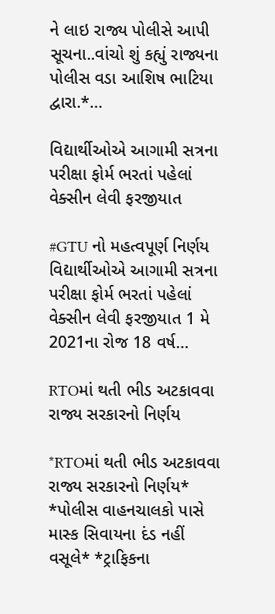ને લાઇ રાજ્ય પોલીસે આપી સૂચના..વાંચો શું કહ્યું રાજ્યના પોલીસ વડા આશિષ ભાટિયા દ્વારા.*…

વિદ્યાર્થીઓએ આગામી સત્રના પરીક્ષા ફોર્મ ભરતાં પહેલાં વેક્સીન લેવી ફરજીયાત

#GTU નો મહત્વપૂર્ણ નિર્ણય વિદ્યાર્થીઓએ આગામી સત્રના પરીક્ષા ફોર્મ ભરતાં પહેલાં વેક્સીન લેવી ફરજીયાત 1 મે 2021ના રોજ 18 વર્ષ…

RTOમાં થતી ભીડ અટકાવવા રાજ્ય સરકારનો નિર્ણય

*RTOમાં થતી ભીડ અટકાવવા રાજ્ય સરકારનો નિર્ણય* *પોલીસ વાહનચાલકો પાસે માસ્ક સિવાયના દંડ નહીં વસૂલે* *ટ્રાફિકના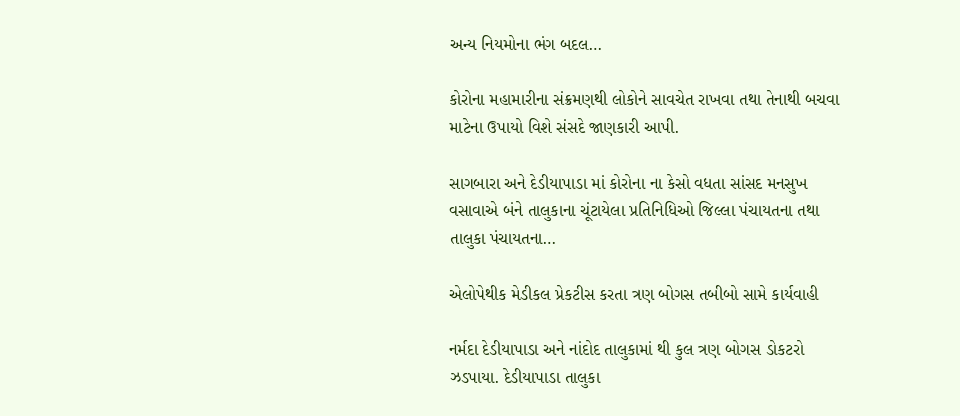અન્ય નિયમોના ભંગ બદલ…

કોરોના મહામારીના સંક્રમણથી લોકોને સાવચેત રાખવા તથા તેનાથી બચવા માટેના ઉપાયો વિશે સંસદે જાણકારી આપી.

સાગબારા અને દેડીયાપાડા માં કોરોના ના કેસો વધતા સાંસદ મનસુખ વસાવાએ બંને તાલુકાના ચૂંટાયેલા પ્રતિનિધિઓ જિલ્લા પંચાયતના તથા તાલુકા પંચાયતના…

એલોપેથીક મેડીકલ પ્રેકટીસ કરતા ત્રણ બોગસ તબીબો સામે કાર્યવાહી

નર્મદા દેડીયાપાડા અને નાંદોદ તાલુકામાં થી કુલ ત્રણ બોગસ ડોકટરો ઝડપાયા. દેડીયાપાડા તાલુકા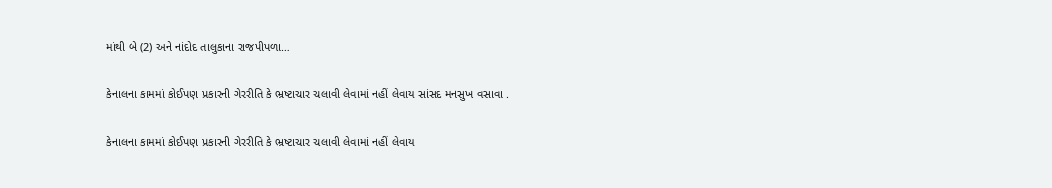માંથી બે (2) અને નાંદોદ તાલુકાના રાજપીપળા…

કેનાલના કામમાં કોઈપણ પ્રકારની ગેરરીતિ કે ભ્રષ્ટાચાર ચલાવી લેવામાં નહીં લેવાય સાંસદ મનસુખ વસાવા .

કેનાલના કામમાં કોઈપણ પ્રકારની ગેરરીતિ કે ભ્રષ્ટાચાર ચલાવી લેવામાં નહીં લેવાય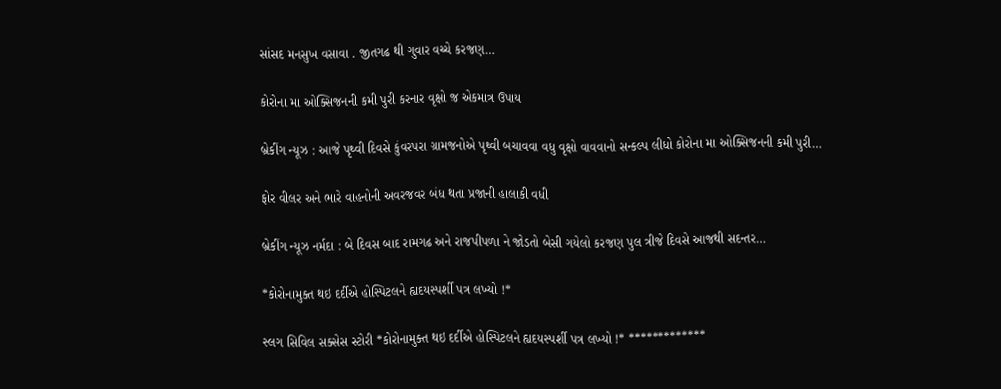સાંસદ મનસુખ વસાવા . જીતગઢ થી ગુવાર વચ્ચે કરજણ…

કોરોના મા ઓક્સિજનની કમી પુરી કરનાર વૃક્ષો જ઼ એકમાત્ર ઉપાય

બ્રેકીંગ ન્યૂઝ : આજે પૃથ્વી દિવસે કુંવરપરા ગ્રામજનોએ પૃથ્વી બચાવવા વધુ વૃક્ષો વાવવાનો સન્કલ્પ લીધો કોરોના મા ઓક્સિજનની કમી પુરી…

ફોર વીલર અને ભારે વાહનોની અવરજવર બંધ થતા પ્રજાની હાલાકી વધી

બ્રેકીંગ ન્યૂઝ નર્મદા : બે દિવસ બાદ રામગઢ અને રાજપીપળા ને જોડતો બેસી ગયેલો કરજણ પુલ ત્રીજે દિવસે આજથી સદન્તર…

*કોરોનામુક્ત થઇ દર્દીએ હોસ્પિટલને હ્યદયસ્પર્શી પત્ર લખ્યો !*

સ્લગ સિવિલ સક્સેસ સ્ટોરી *કોરોનામુક્ત થઇ દર્દીએ હોસ્પિટલને હ્યદયસ્પર્શી પત્ર લખ્યો !* *************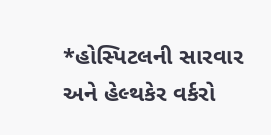*હોસ્પિટલની સારવાર અને હેલ્થકેર વર્કરો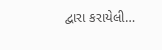દ્વારા કરાયેલી…